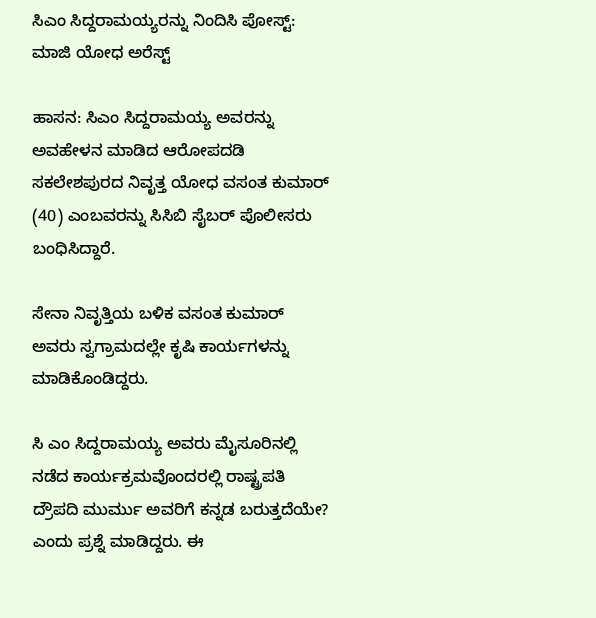ಸಿಎಂ ‌ಸಿದ್ದರಾಮಯ್ಯರನ್ನು ನಿಂದಿಸಿ ಪೋಸ್ಟ್: ಮಾಜಿ ಯೋಧ ಅರೆಸ್ಟ್

ಹಾಸನ: ಸಿಎಂ ‌ಸಿದ್ದರಾಮಯ್ಯ ಅವರನ್ನು ಅವಹೇಳನ ಮಾಡಿದ ಆರೋಪದಡಿ ಸಕಲೇಶಪುರದ ನಿವೃತ್ತ ಯೋಧ ವಸಂತ ಕುಮಾರ್ (40) ಎಂಬವರನ್ನು ಸಿಸಿಬಿ ‌ಸೈಬರ್ ಪೊಲೀಸರು ಬಂಧಿಸಿದ್ದಾರೆ.

ಸೇನಾ ನಿವೃತ್ತಿಯ ಬಳಿಕ ವಸಂತ ಕುಮಾರ್ ಅವರು ಸ್ವಗ್ರಾಮದಲ್ಲೇ ಕೃಷಿ ಕಾರ್ಯಗಳನ್ನು ಮಾಡಿಕೊಂಡಿದ್ದರು.

ಸಿ ಎಂ ಸಿದ್ದರಾಮಯ್ಯ ಅವರು ಮೈಸೂರಿನಲ್ಲಿ ನಡೆದ ಕಾರ್ಯಕ್ರಮವೊಂದರಲ್ಲಿ ರಾಷ್ಟ್ರಪತಿ ದ್ರೌಪದಿ ಮುರ್ಮು ಅವರಿಗೆ ಕನ್ನಡ ಬರುತ್ತದೆಯೇ? ಎಂದು ಪ್ರಶ್ನೆ ಮಾಡಿದ್ದರು. ಈ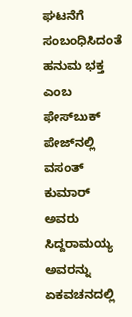ಘಟನೆಗೆ ಸಂಬಂಧಿಸಿದಂತೆ ಹನುಮ ಭಕ್ತ ಎಂಬ ಫೇಸ್‌ಬುಕ್ ಪೇಜ್‌ನಲ್ಲಿ ವಸಂತ್ ಕುಮಾರ್ ಅವರು ಸಿದ್ದರಾಮಯ್ಯ ಅವರನ್ನು ಏಕವಚನದಲ್ಲಿ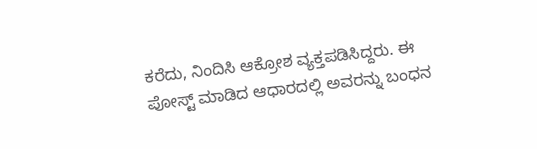ಕರೆದು, ನಿಂದಿಸಿ ಆಕ್ರೋಶ ವ್ಯಕ್ತಪಡಿಸಿದ್ದರು. ಈ ಪೋಸ್ಟ್ ಮಾಡಿದ ಆಧಾರದಲ್ಲಿ ಅವರನ್ನು ಬಂಧನ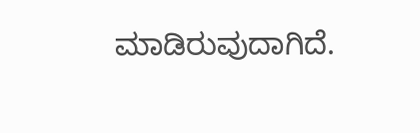ಮಾಡಿರುವುದಾಗಿದೆ.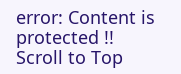error: Content is protected !!
Scroll to Top